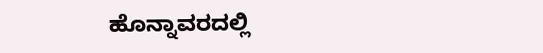ಹೊನ್ನಾವರದಲ್ಲಿ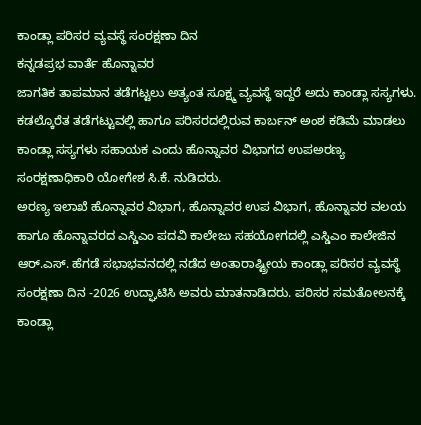ಕಾಂಡ್ಲಾ ಪರಿಸರ ವ್ಯವಸ್ಥೆ ಸಂರಕ್ಷಣಾ ದಿನ
ಕನ್ನಡಪ್ರಭ ವಾರ್ತೆ ಹೊನ್ನಾವರ
ಜಾಗತಿಕ ತಾಪಮಾನ ತಡೆಗಟ್ಟಲು ಅತ್ಯಂತ ಸೂಕ್ಷ್ಮ ವ್ಯವಸ್ಥೆ ಇದ್ದರೆ ಅದು ಕಾಂಡ್ಲಾ ಸಸ್ಯಗಳು. ಕಡಲ್ಕೊರೆತ ತಡೆಗಟ್ಟುವಲ್ಲಿ ಹಾಗೂ ಪರಿಸರದಲ್ಲಿರುವ ಕಾರ್ಬನ್ ಅಂಶ ಕಡಿಮೆ ಮಾಡಲು ಕಾಂಡ್ಲಾ ಸಸ್ಯಗಳು ಸಹಾಯಕ ಎಂದು ಹೊನ್ನಾವರ ವಿಭಾಗದ ಉಪಅರಣ್ಯ ಸಂರಕ್ಷಣಾಧಿಕಾರಿ ಯೋಗೇಶ ಸಿ.ಕೆ. ನುಡಿದರು.
ಅರಣ್ಯ ಇಲಾಖೆ ಹೊನ್ನಾವರ ವಿಭಾಗ, ಹೊನ್ನಾವರ ಉಪ ವಿಭಾಗ, ಹೊನ್ನಾವರ ವಲಯ ಹಾಗೂ ಹೊನ್ನಾವರದ ಎಸ್ಡಿಎಂ ಪದವಿ ಕಾಲೇಜು ಸಹಯೋಗದಲ್ಲಿ ಎಸ್ಡಿಎಂ ಕಾಲೇಜಿನ ಆರ್.ಎಸ್. ಹೆಗಡೆ ಸಭಾಭವನದಲ್ಲಿ ನಡೆದ ಅಂತಾರಾಷ್ಟ್ರೀಯ ಕಾಂಡ್ಲಾ ಪರಿಸರ ವ್ಯವಸ್ಥೆ ಸಂರಕ್ಷಣಾ ದಿನ -2026 ಉದ್ಘಾಟಿಸಿ ಅವರು ಮಾತನಾಡಿದರು. ಪರಿಸರ ಸಮತೋಲನಕ್ಕೆ ಕಾಂಡ್ಲಾ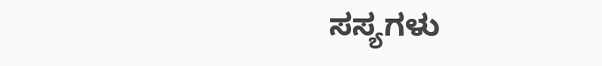ಸಸ್ಯಗಳು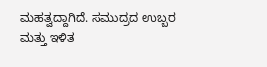ಮಹತ್ವದ್ದಾಗಿದೆ. ಸಮುದ್ರದ ಉಬ್ಬರ ಮತ್ತು ಇಳಿತ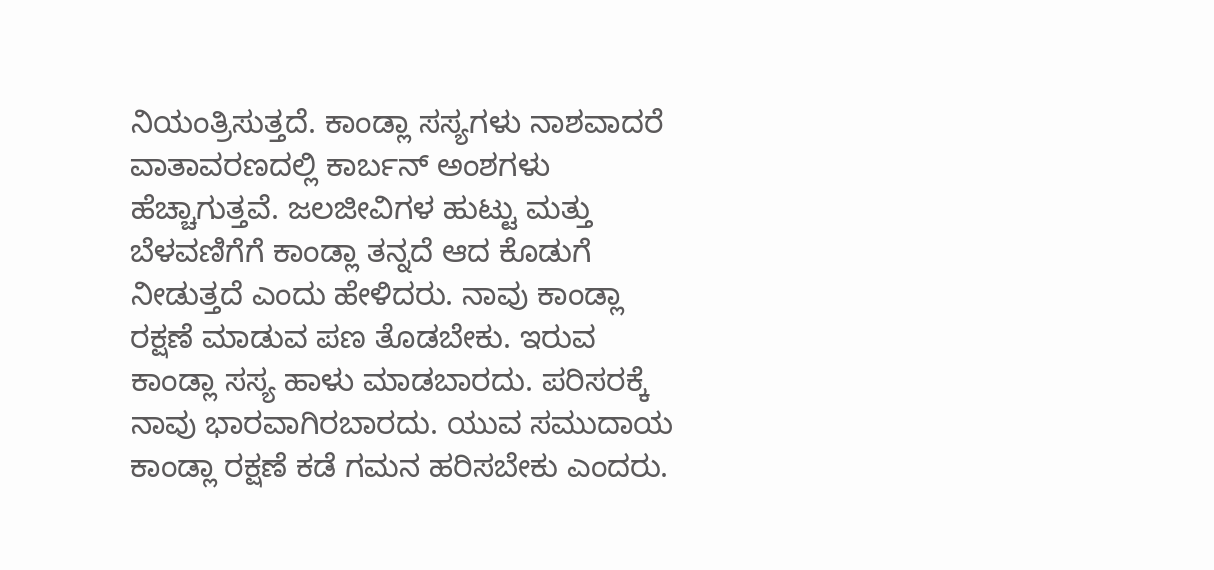ನಿಯಂತ್ರಿಸುತ್ತದೆ. ಕಾಂಡ್ಲಾ ಸಸ್ಯಗಳು ನಾಶವಾದರೆ ವಾತಾವರಣದಲ್ಲಿ ಕಾರ್ಬನ್ ಅಂಶಗಳು ಹೆಚ್ಚಾಗುತ್ತವೆ. ಜಲಜೀವಿಗಳ ಹುಟ್ಟು ಮತ್ತು ಬೆಳವಣಿಗೆಗೆ ಕಾಂಡ್ಲಾ ತನ್ನದೆ ಆದ ಕೊಡುಗೆ ನೀಡುತ್ತದೆ ಎಂದು ಹೇಳಿದರು. ನಾವು ಕಾಂಡ್ಲಾ ರಕ್ಷಣೆ ಮಾಡುವ ಪಣ ತೊಡಬೇಕು. ಇರುವ ಕಾಂಡ್ಲಾ ಸಸ್ಯ ಹಾಳು ಮಾಡಬಾರದು. ಪರಿಸರಕ್ಕೆ ನಾವು ಭಾರವಾಗಿರಬಾರದು. ಯುವ ಸಮುದಾಯ ಕಾಂಡ್ಲಾ ರಕ್ಷಣೆ ಕಡೆ ಗಮನ ಹರಿಸಬೇಕು ಎಂದರು.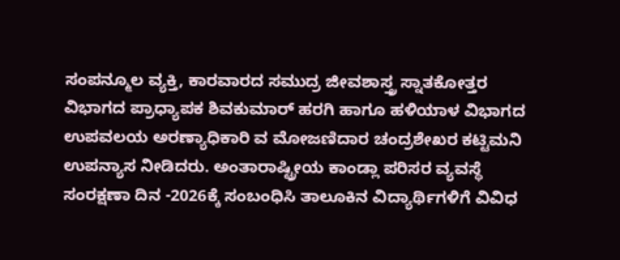ಸಂಪನ್ಮೂಲ ವ್ಯಕ್ತಿ, ಕಾರವಾರದ ಸಮುದ್ರ ಜೀವಶಾಸ್ತ್ರ ಸ್ನಾತಕೋತ್ತರ ವಿಭಾಗದ ಪ್ರಾಧ್ಯಾಪಕ ಶಿವಕುಮಾರ್ ಹರಗಿ ಹಾಗೂ ಹಳಿಯಾಳ ವಿಭಾಗದ ಉಪವಲಯ ಅರಣ್ಯಾಧಿಕಾರಿ ವ ಮೋಜಣಿದಾರ ಚಂದ್ರಶೇಖರ ಕಟ್ಟಿಮನಿ ಉಪನ್ಯಾಸ ನೀಡಿದರು. ಅಂತಾರಾಷ್ಟ್ರೀಯ ಕಾಂಡ್ಲಾ ಪರಿಸರ ವ್ಯವಸ್ಥೆ ಸಂರಕ್ಷಣಾ ದಿನ -2026ಕ್ಕೆ ಸಂಬಂಧಿಸಿ ತಾಲೂಕಿನ ವಿದ್ಯಾರ್ಥಿಗಳಿಗೆ ವಿವಿಧ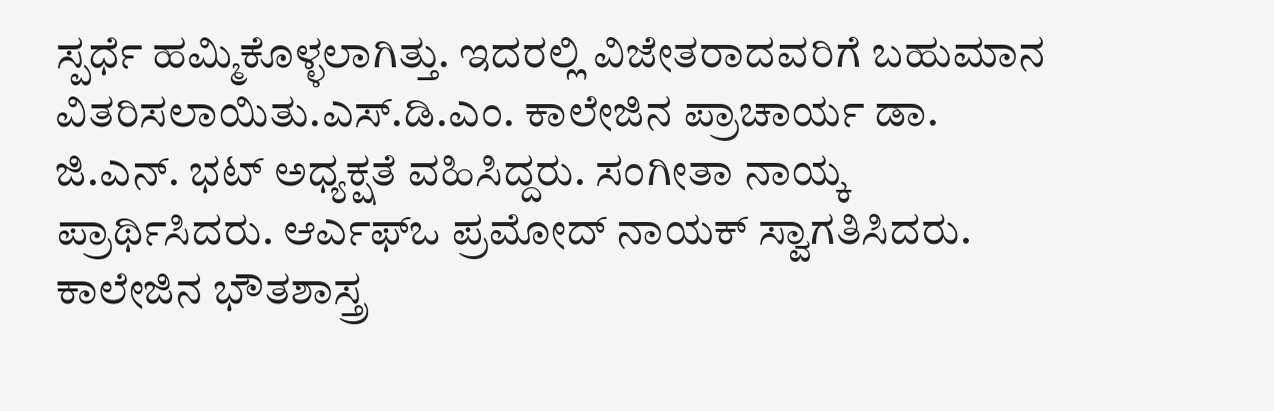ಸ್ಪರ್ಧೆ ಹಮ್ಮಿಕೊಳ್ಳಲಾಗಿತ್ತು. ಇದರಲ್ಲಿ ವಿಜೇತರಾದವರಿಗೆ ಬಹುಮಾನ ವಿತರಿಸಲಾಯಿತು.ಎಸ್.ಡಿ.ಎಂ. ಕಾಲೇಜಿನ ಪ್ರಾಚಾರ್ಯ ಡಾ. ಜಿ.ಎನ್. ಭಟ್ ಅಧ್ಯಕ್ಷತೆ ವಹಿಸಿದ್ದರು. ಸಂಗೀತಾ ನಾಯ್ಕ ಪ್ರಾರ್ಥಿಸಿದರು. ಆರ್ಎಫ್ಒ ಪ್ರಮೋದ್ ನಾಯಕ್ ಸ್ವಾಗತಿಸಿದರು. ಕಾಲೇಜಿನ ಭೌತಶಾಸ್ತ್ರ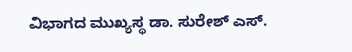ವಿಭಾಗದ ಮುಖ್ಯಸ್ಥ ಡಾ. ಸುರೇಶ್ ಎಸ್.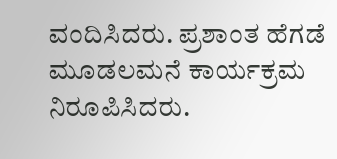ವಂದಿಸಿದರು. ಪ್ರಶಾಂತ ಹೆಗಡೆ ಮೂಡಲಮನೆ ಕಾರ್ಯಕ್ರಮ ನಿರೂಪಿಸಿದರು.